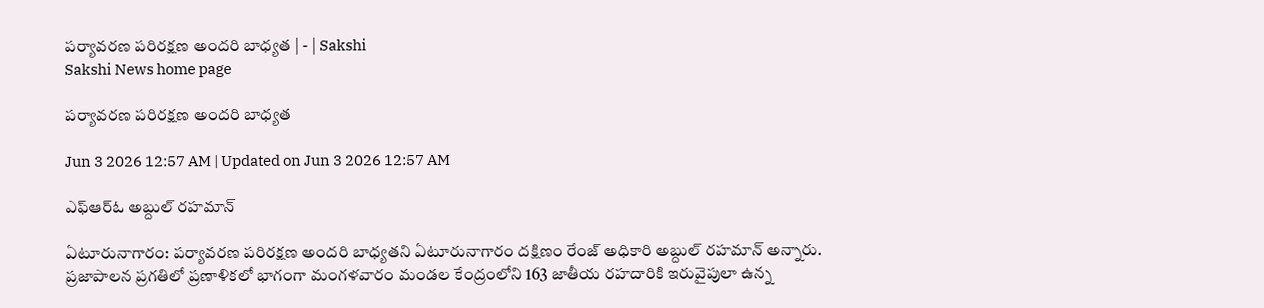పర్యావరణ పరిరక్షణ అందరి బాధ్యత | - | Sakshi
Sakshi News home page

పర్యావరణ పరిరక్షణ అందరి బాధ్యత

Jun 3 2026 12:57 AM | Updated on Jun 3 2026 12:57 AM

ఎఫ్‌ఆర్‌ఓ అబ్దుల్‌ రహమాన్‌

ఏటూరునాగారం: పర్యావరణ పరిరక్షణ అందరి బాధ్యతని ఏటూరునాగారం దక్షిణం రేంజ్‌ అధికారి అబ్దుల్‌ రహమాన్‌ అన్నారు. ప్రజాపాలన ప్రగతిలో ప్రణాళికలో భాగంగా మంగళవారం మండల కేంద్రంలోని 163 జాతీయ రహదారికి ఇరువైపులా ఉన్న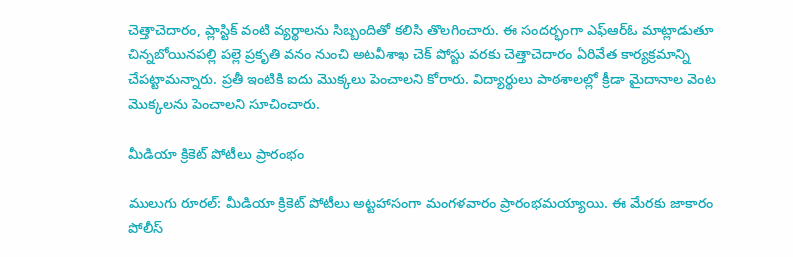చెత్తాచెదారం, ప్లాస్టిక్‌ వంటి వ్యర్థాలను సిబ్బందితో కలిసి తొలగించారు. ఈ సందర్భంగా ఎఫ్‌ఆర్‌ఓ మాట్లాడుతూ చిన్నబోయినపల్లి పల్లె ప్రకృతి వనం నుంచి అటవీశాఖ చెక్‌ పోస్టు వరకు చెత్తాచెదారం ఏరివేత కార్యక్రమాన్ని చేపట్టామన్నారు. ప్రతీ ఇంటికి ఐదు మొక్కలు పెంచాలని కోరారు. విద్యార్థులు పాఠశాలల్లో క్రీడా మైదానాల వెంట మొక్కలను పెంచాలని సూచించారు.

మీడియా క్రికెట్‌ పోటీలు ప్రారంభం

ములుగు రూరల్‌: మీడియా క్రికెట్‌ పోటీలు అట్టహాసంగా మంగళవారం ప్రారంభమయ్యాయి. ఈ మేరకు జాకారం పోలీస్‌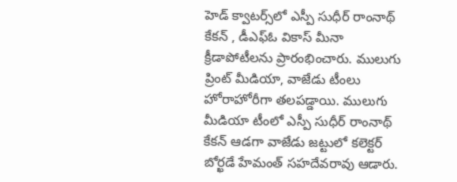హెడ్‌ క్వాటర్స్‌లో ఎస్పీ సుధీర్‌ రాంనాథ్‌ కేకన్‌ , డీఎఫ్‌ఓ వికాస్‌ మీనా క్రీడాపోటీలను ప్రారంభించారు. ములుగు ప్రింట్‌ మీడియా, వాజేడు టీంలు హోరాహోరీగా తలపడ్డాయి. ములుగు మీడియా టీంలో ఎస్పీ సుధీర్‌ రాంనాథ్‌ కేకన్‌ ఆడగా వాజేడు జట్టులో కలెక్టర్‌ బోర్ఖడే హేమంత్‌ సహదేవరావు ఆడారు.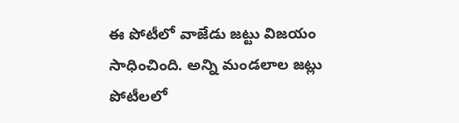ఈ పోటీలో వాజేడు జట్టు విజయం సాధించింది. అన్ని మండలాల జట్లు పోటీలలో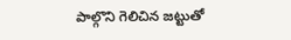పాల్గొని గెలిచిన జట్టుతో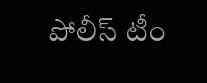పోలీస్‌ టీం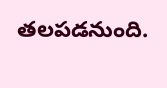తలపడనుంది.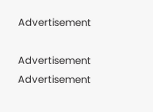Advertisement

Advertisement
Advertisement